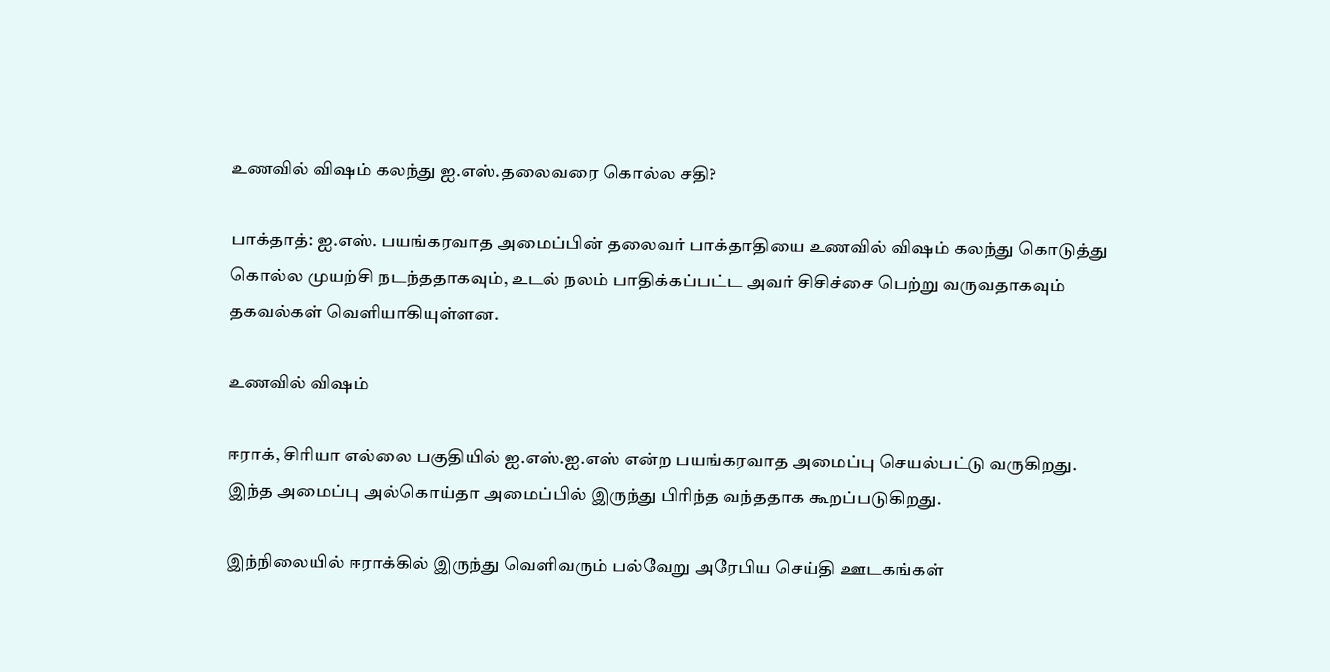உணவில் விஷம் கலந்து ஐ.எஸ்.தலைவரை கொல்ல சதி?

பாக்தாத்: ஐ.எஸ். பயங்கரவாத அமைப்பின் தலைவர் பாக்தாதியை உணவில் விஷம் கலந்து கொடுத்து கொல்ல முயற்சி நடந்ததாகவும், உடல் நலம் பாதிக்கப்பட்ட அவர் சிசிச்சை பெற்று வருவதாகவும் தகவல்கள் வெளியாகியுள்ளன.

உணவில் விஷம்

ஈராக், சிரியா எல்லை பகுதியில் ஐ.எஸ்.ஐ.எஸ் என்ற பயங்கரவாத அமைப்பு செயல்பட்டு வருகிறது. இந்த அமைப்பு அல்கொய்தா அமைப்பில் இருந்து பிரிந்த வந்ததாக கூறப்படுகிறது.

இந்நிலையில் ஈராக்கில் இருந்து வெளிவரும் பல்வேறு அரேபிய செய்தி ஊடகங்கள்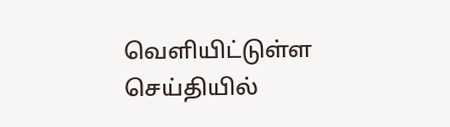வெளியிட்டுள்ள செய்தியில்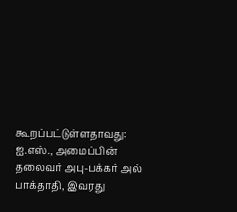கூறப்பட்டுள்ளதாவது: ஐ.எஸ்., அமைப்பின் தலைவர் அபு-பக்கர் அல் பாக்தாதி, இவரது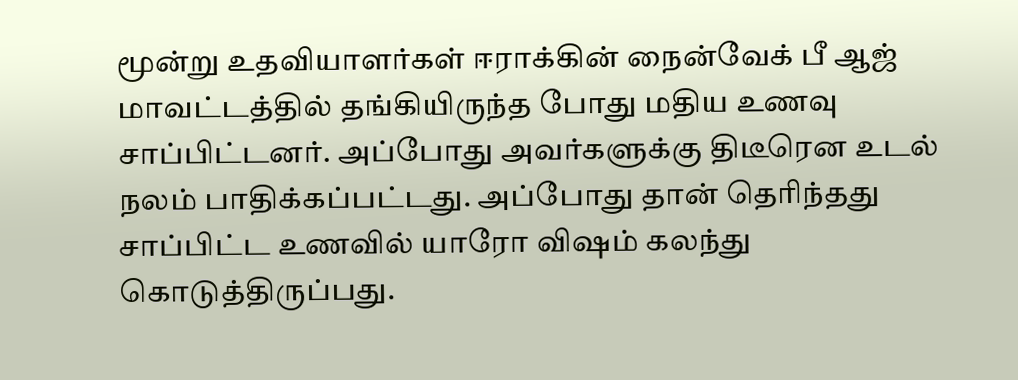மூன்று உதவியாளர்கள் ஈராக்கின் நைன்வேக் பீ ஆஜ் மாவட்டத்தில் தங்கியிருந்த போது மதிய உணவு சாப்பிட்டனர். அப்போது அவர்களுக்கு திடீரென உடல் நலம் பாதிக்கப்பட்டது. அப்போது தான் தெரிந்தது சாப்பிட்ட உணவில் யாரோ விஷம் கலந்து கொடுத்திருப்பது.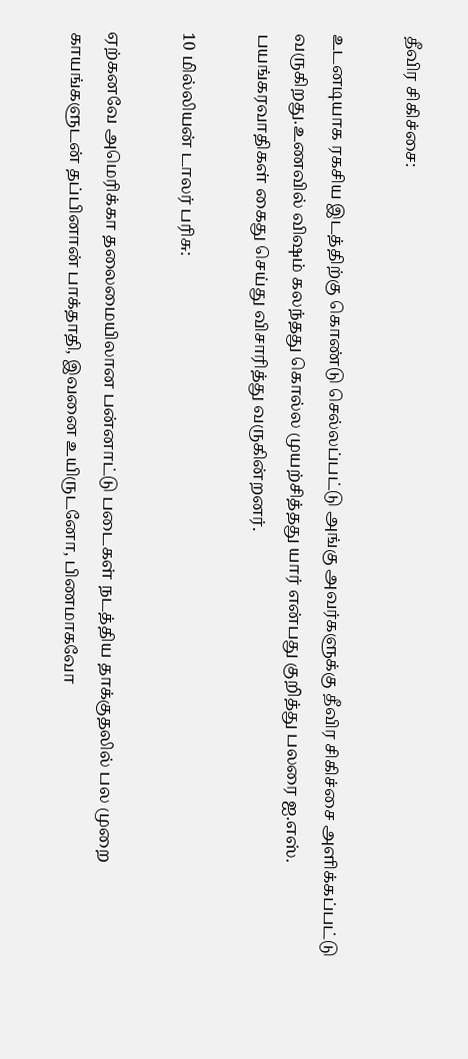தீவிர சிகிச்சை:

உடனடியாக ரகசிய இடத்திற்கு கொண்டு செல்லப்பட்டு அங்கு அவர்களுக்கு தீவிர சிகிச்சை அளிக்கப்பட்டு வருகிறது.உணவில் விஷம் கலந்தது கொல்ல முயற்சித்தது யார் என்பது குறித்து பலரை ஐ.எஸ். பயங்கரவாதிகள் கைது செய்து விசாரித்து வருகின்றனர்.

10 மில்லியன் டாலர் பரிசு:

ஏற்கனவே அமெரிக்கா தலைமையிலான பன்னாட்டு படைகள் நடத்திய தாக்குதலில் பல முறை காயங்களுடன் தப்பினான் பாக்தாதி, இவனை உயிருடனோ, பிணமாகவோ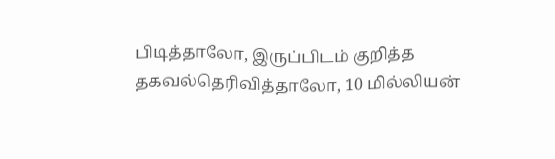பிடித்தாலோ, இருப்பிடம் குறித்த தகவல்தெரிவித்தாலோ, 10 மில்லியன்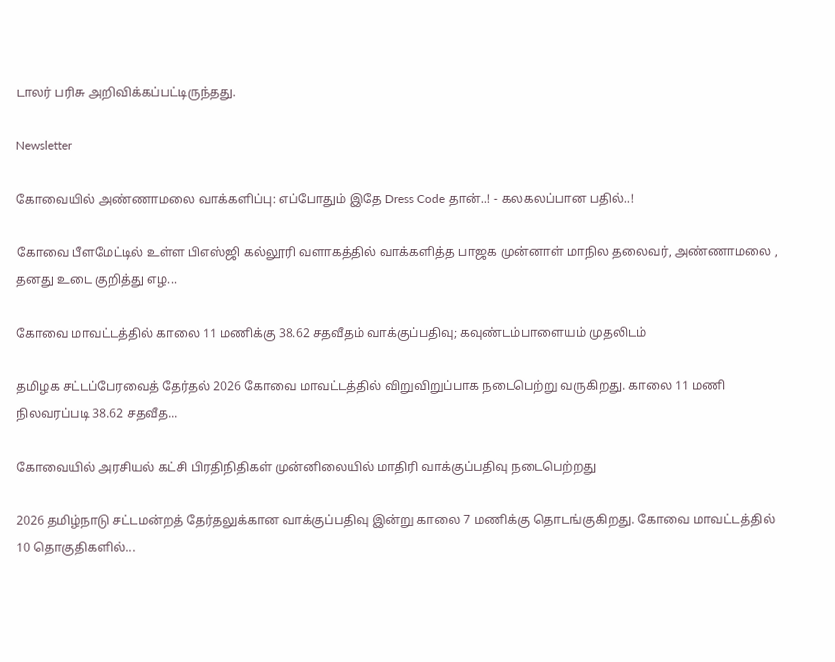டாலர் பரிசு அறிவிக்கப்பட்டிருந்தது.

Newsletter

கோவையில் அண்ணாமலை வாக்களிப்பு: எப்போதும் இதே Dress Code தான்..! - கலகலப்பான பதில்..!

கோவை பீளமேட்டில் உள்ள பிஎஸ்ஜி கல்லூரி வளாகத்தில் வாக்களித்த பாஜக முன்னாள் மாநில தலைவர், அண்ணாமலை , தனது உடை குறித்து எழ...

கோவை மாவட்டத்தில் காலை 11 மணிக்கு 38.62 சதவீதம் வாக்குப்பதிவு; கவுண்டம்பாளையம் முதலிடம்

தமிழக சட்டப்பேரவைத் தேர்தல் 2026 கோவை மாவட்டத்தில் விறுவிறுப்பாக நடைபெற்று வருகிறது. காலை 11 மணி நிலவரப்படி 38.62 சதவீத...

கோவையில் அரசியல் கட்சி பிரதிநிதிகள் முன்னிலையில் மாதிரி வாக்குப்பதிவு நடைபெற்றது

2026 தமிழ்நாடு சட்டமன்றத் தேர்தலுக்கான வாக்குப்பதிவு இன்று காலை 7 மணிக்கு தொடங்குகிறது. கோவை மாவட்டத்தில் 10 தொகுதிகளில்...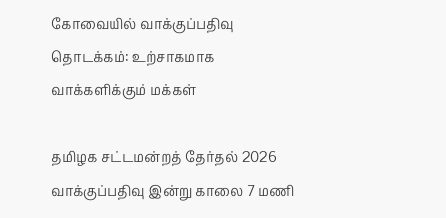கோவையில் வாக்குப்பதிவு தொடக்கம்: உற்சாகமாக வாக்களிக்கும் மக்கள்

தமிழக சட்டமன்றத் தேர்தல் 2026 வாக்குப்பதிவு இன்று காலை 7 மணி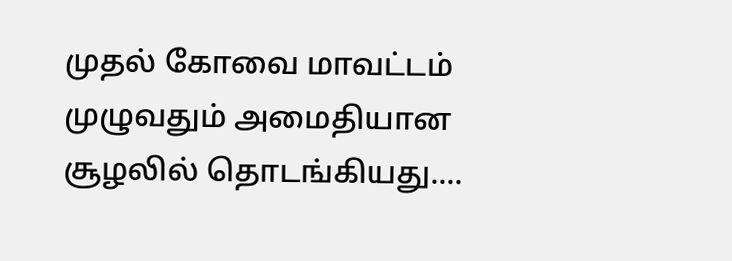முதல் கோவை மாவட்டம் முழுவதும் அமைதியான சூழலில் தொடங்கியது....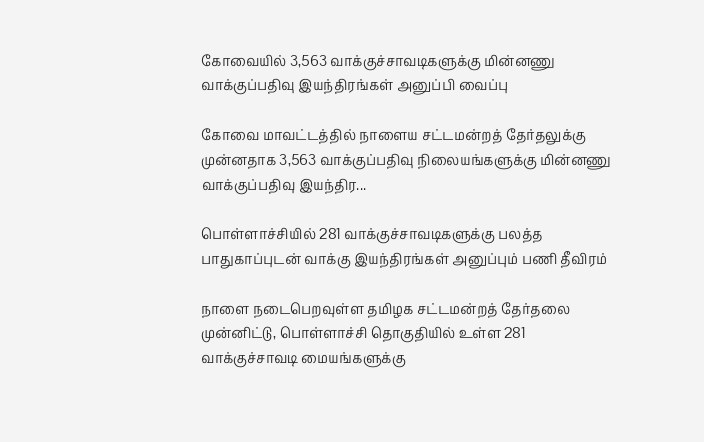கோவையில் 3,563 வாக்குச்சாவடிகளுக்கு மின்னணு வாக்குப்பதிவு இயந்திரங்கள் அனுப்பி வைப்பு

கோவை மாவட்டத்தில் நாளைய சட்டமன்றத் தேர்தலுக்கு முன்னதாக 3,563 வாக்குப்பதிவு நிலையங்களுக்கு மின்னணு வாக்குப்பதிவு இயந்திர...

பொள்ளாச்சியில் 281 வாக்குச்சாவடிகளுக்கு பலத்த பாதுகாப்புடன் வாக்கு இயந்திரங்கள் அனுப்பும் பணி தீவிரம்

நாளை நடைபெறவுள்ள தமிழக சட்டமன்றத் தேர்தலை முன்னிட்டு, பொள்ளாச்சி தொகுதியில் உள்ள 281 வாக்குச்சாவடி மையங்களுக்கு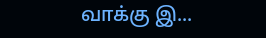வாக்கு இ...